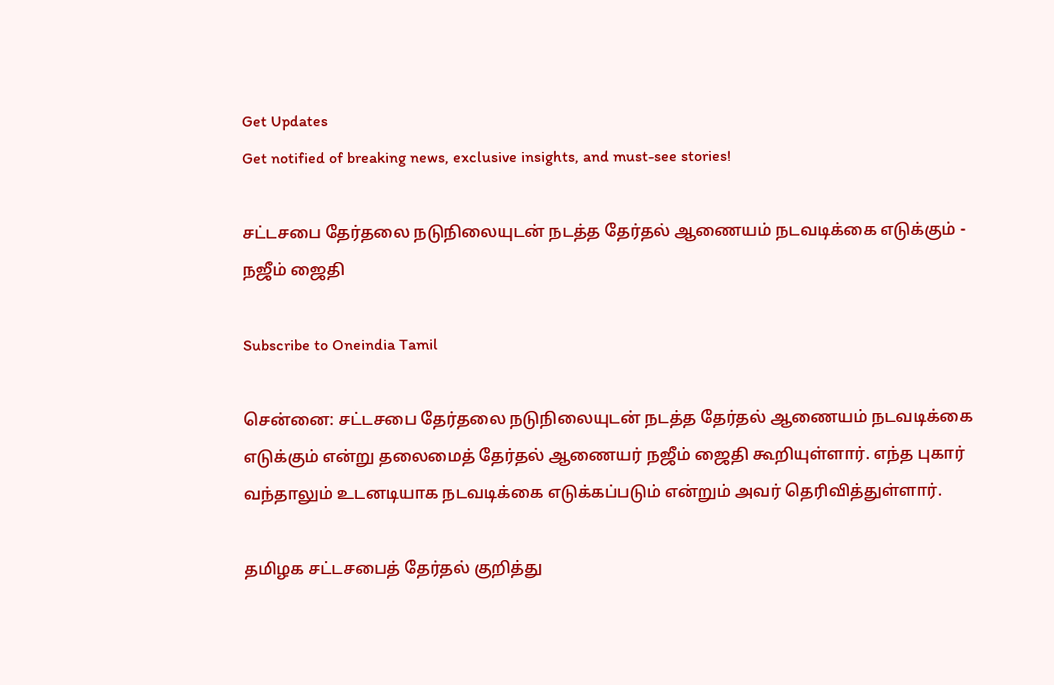Get Updates
Get notified of breaking news, exclusive insights, and must-see stories!

சட்டசபை தேர்தலை நடுநிலையுடன் நடத்த தேர்தல் ஆணையம் நடவடிக்கை எடுக்கும் - நஜீம் ஜைதி

Subscribe to Oneindia Tamil

சென்னை: சட்டசபை தேர்தலை நடுநிலையுடன் நடத்த தேர்தல் ஆணையம் நடவடிக்கை எடுக்கும் என்று தலைமைத் தேர்தல் ஆணையர் நஜீம் ஜைதி கூறியுள்ளார். எந்த புகார் வந்தாலும் உடனடியாக நடவடிக்கை எடுக்கப்படும் என்றும் அவர் தெரிவித்துள்ளார்.

தமிழக சட்டசபைத் தேர்தல் குறித்து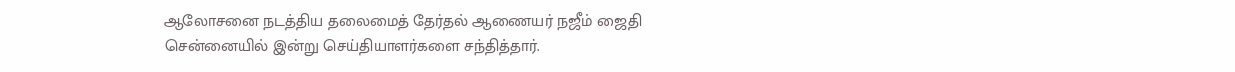ஆலோசனை நடத்திய தலைமைத் தேர்தல் ஆணையர் நஜீம் ஜைதி சென்னையில் இன்று செய்தியாளர்களை சந்தித்தார்.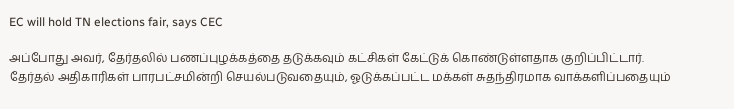EC will hold TN elections fair, says CEC

அப்போது அவர், தேர்தலில் பணப்புழக்கத்தை தடுக்கவும் கட்சிகள் கேட்டுக் கொண்டுள்ளதாக குறிப்பிட்டார். தேர்தல் அதிகாரிகள் பாரபட்சமின்றி செயல்படுவதையும், ஓடுக்கப்பட்ட மக்கள் சுதந்திரமாக வாக்களிப்பதையும்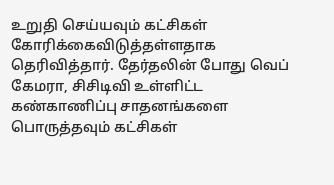உறுதி செய்யவும் கட்சிகள் கோரிக்கைவிடுத்தள்ளதாக தெரிவித்தார். தேர்தலின் போது வெப் கேமரா, சிசிடிவி உள்ளிட்ட கண்காணிப்பு சாதனங்களை பொருத்தவும் கட்சிகள்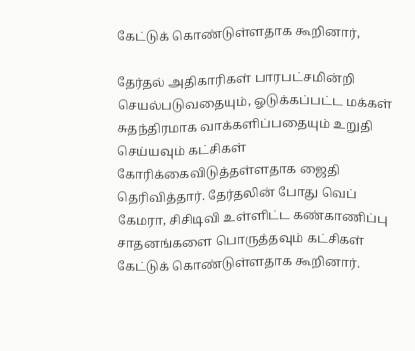கேட்டுக் கொண்டுள்ளதாக கூறினார்,

தேர்தல் அதிகாரிகள் பாரபட்சமின்றி செயல்படுவதையும், ஓடுக்கப்பட்ட மக்கள் சுதந்திரமாக வாக்களிப்பதையும் உறுதி செய்யவும் கட்சிகள் கோரிக்கைவிடுத்தள்ளதாக ஜைதி தெரிவித்தார். தேர்தலின் போது வெப் கேமரா, சிசிடிவி உள்ளிட்ட கண்காணிப்பு சாதனங்களை பொருத்தவும் கட்சிகள் கேட்டுக் கொண்டுள்ளதாக கூறினார்.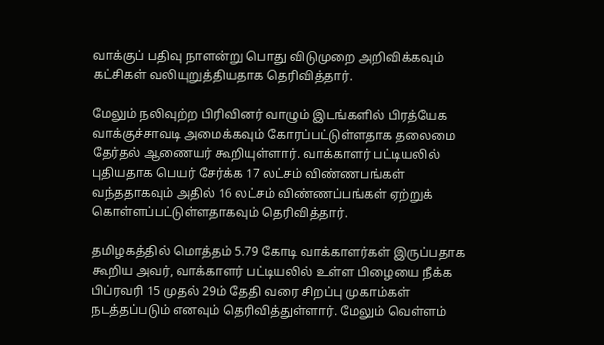வாக்குப் பதிவு நாளன்று பொது விடுமுறை அறிவிக்கவும் கட்சிகள் வலியுறுத்தியதாக தெரிவித்தார்.

மேலும் நலிவுற்ற பிரிவினர் வாழும் இடங்களில் பிரத்யேக வாக்குச்சாவடி அமைக்கவும் கோரப்பட்டுள்ளதாக தலைமை தேர்தல் ஆணையர் கூறியுள்ளார். வாக்காளர் பட்டியலில் புதியதாக பெயர் சேர்க்க 17 லட்சம் விண்ணபங்கள் வந்ததாகவும் அதில் 16 லட்சம் விண்ணப்பங்கள் ஏற்றுக் கொள்ளப்பட்டுள்ளதாகவும் தெரிவித்தார்.

தமிழகத்தில் மொத்தம் 5.79 கோடி வாக்காளர்கள் இருப்பதாக கூறிய அவர், வாக்காளர் பட்டியலில் உள்ள பிழையை நீக்க பிப்ரவரி 15 முதல் 29ம் தேதி வரை சிறப்பு முகாம்கள் நடத்தப்படும் எனவும் தெரிவித்துள்ளார். மேலும் வெள்ளம்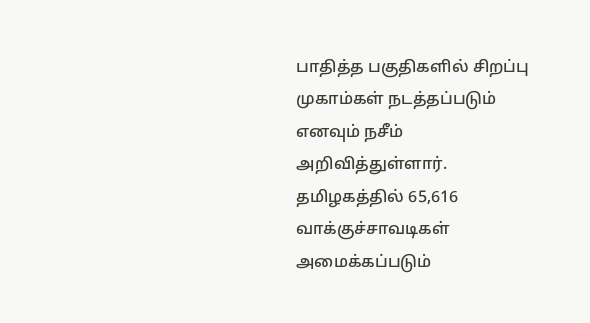பாதித்த பகுதிகளில் சிறப்பு முகாம்கள் நடத்தப்படும் எனவும் நசீம் அறிவித்துள்ளார். தமிழகத்தில் 65,616 வாக்குச்சாவடிகள் அமைக்கப்படும்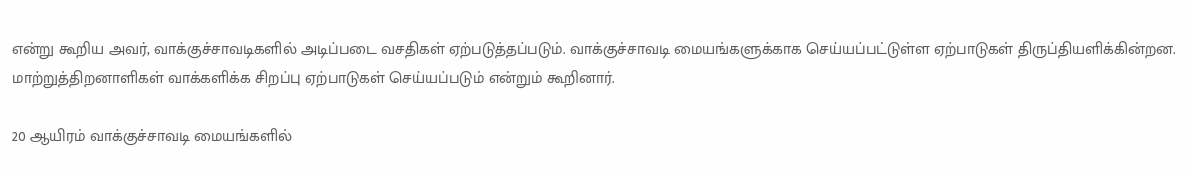என்று கூறிய அவர், வாக்குச்சாவடிகளில் அடிப்படை வசதிகள் ஏற்படுத்தப்படும். வாக்குச்சாவடி மையங்களுக்காக செய்யப்பட்டுள்ள ஏற்பாடுகள் திருப்தியளிக்கின்றன. மாற்றுத்திறனாளிகள் வாக்களிக்க சிறப்பு ஏற்பாடுகள் செய்யப்படும் என்றும் கூறினார்.

20 ஆயிரம் வாக்குச்சாவடி மையங்களில்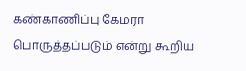கண்காணிப்பு கேமரா பொருத்தப்படும் என்று கூறிய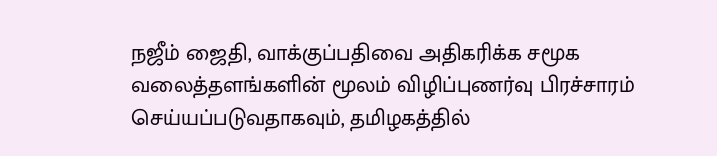நஜீம் ஜைதி, வாக்குப்பதிவை அதிகரிக்க சமூக வலைத்தளங்களின் மூலம் விழிப்புணர்வு பிரச்சாரம் செய்யப்படுவதாகவும், தமிழகத்தில்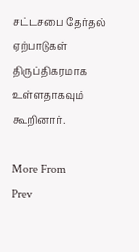சட்டசபை தேர்தல் ஏற்பாடுகள் திருப்திகரமாக உள்ளதாகவும் கூறினார்.

More From
Prev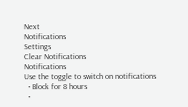Next
Notifications
Settings
Clear Notifications
Notifications
Use the toggle to switch on notifications
  • Block for 8 hours
  •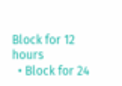Block for 12 hours
  • Block for 24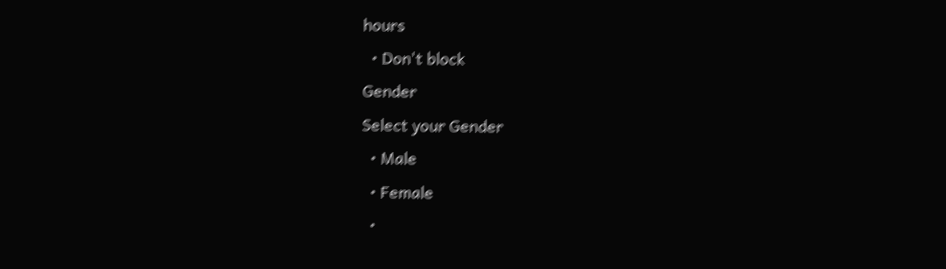hours
  • Don't block
Gender
Select your Gender
  • Male
  • Female
  •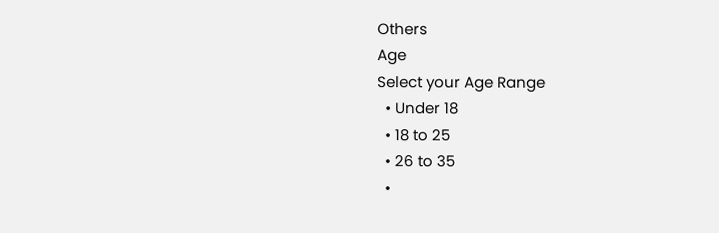Others
Age
Select your Age Range
  • Under 18
  • 18 to 25
  • 26 to 35
  •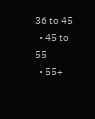36 to 45
  • 45 to 55
  • 55+